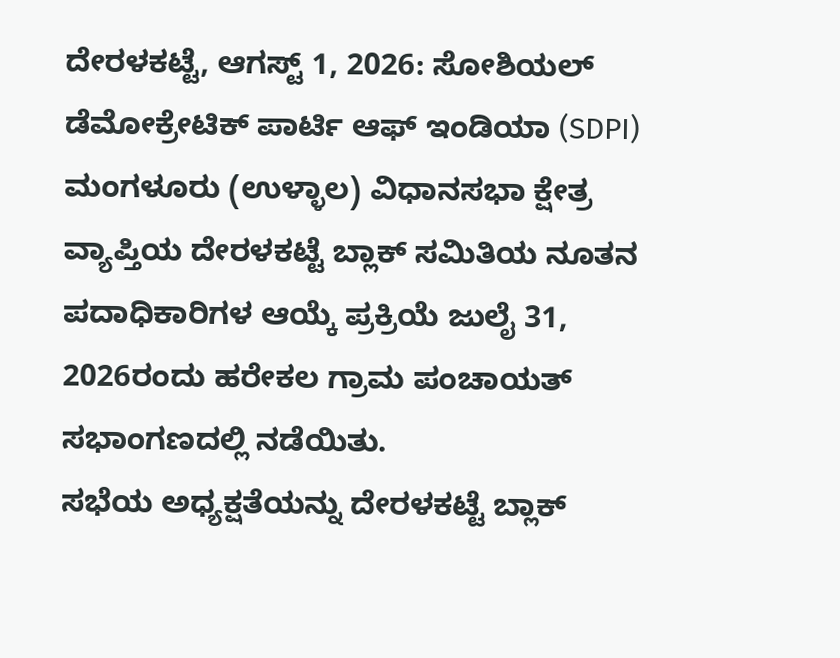ದೇರಳಕಟ್ಟೆ, ಆಗಸ್ಟ್ 1, 2026: ಸೋಶಿಯಲ್ ಡೆಮೋಕ್ರೇಟಿಕ್ ಪಾರ್ಟಿ ಆಫ್ ಇಂಡಿಯಾ (SDPI) ಮಂಗಳೂರು (ಉಳ್ಳಾಲ) ವಿಧಾನಸಭಾ ಕ್ಷೇತ್ರ ವ್ಯಾಪ್ತಿಯ ದೇರಳಕಟ್ಟೆ ಬ್ಲಾಕ್ ಸಮಿತಿಯ ನೂತನ ಪದಾಧಿಕಾರಿಗಳ ಆಯ್ಕೆ ಪ್ರಕ್ರಿಯೆ ಜುಲೈ 31, 2026ರಂದು ಹರೇಕಲ ಗ್ರಾಮ ಪಂಚಾಯತ್ ಸಭಾಂಗಣದಲ್ಲಿ ನಡೆಯಿತು.
ಸಭೆಯ ಅಧ್ಯಕ್ಷತೆಯನ್ನು ದೇರಳಕಟ್ಟೆ ಬ್ಲಾಕ್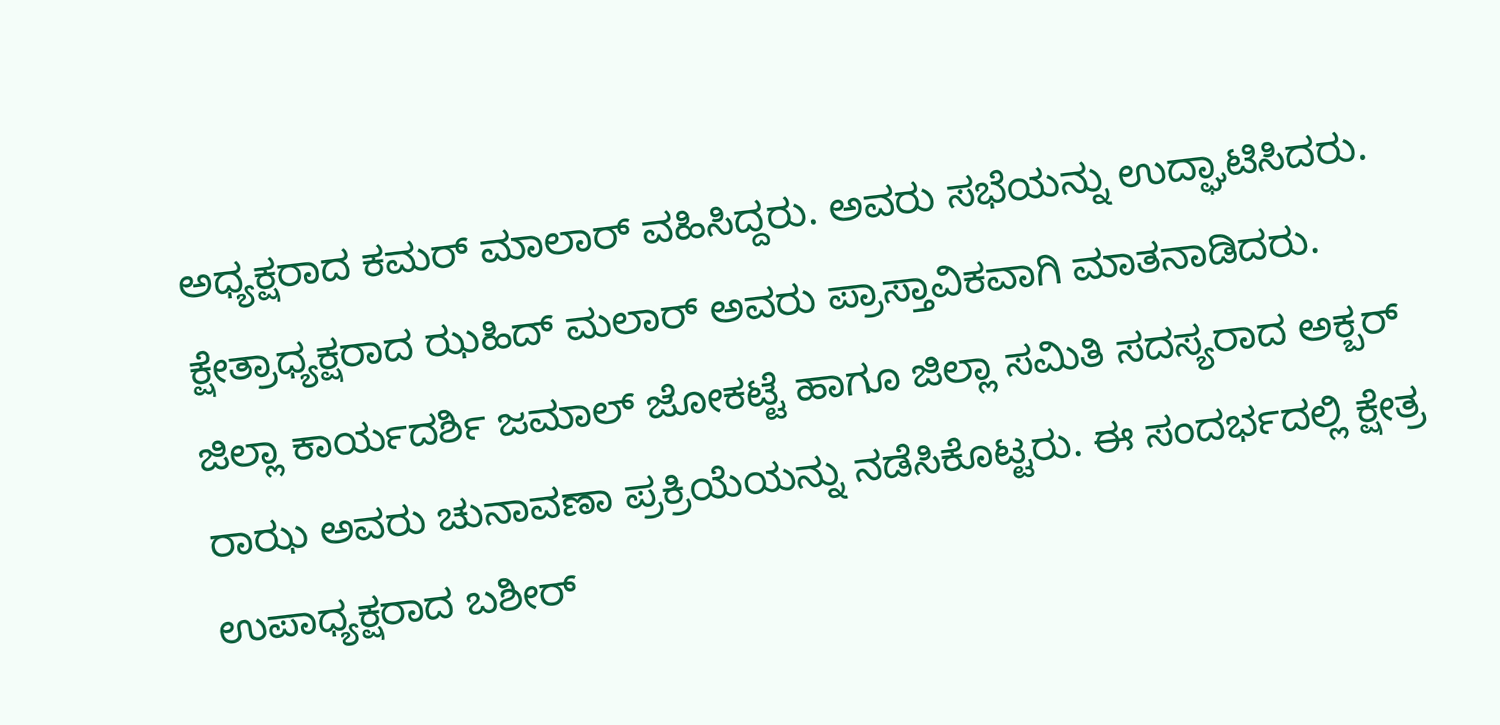ಅಧ್ಯಕ್ಷರಾದ ಕಮರ್ ಮಾಲಾರ್ ವಹಿಸಿದ್ದರು. ಅವರು ಸಭೆಯನ್ನು ಉದ್ಘಾಟಿಸಿದರು. ಕ್ಷೇತ್ರಾಧ್ಯಕ್ಷರಾದ ಝಹಿದ್ ಮಲಾರ್ ಅವರು ಪ್ರಾಸ್ತಾವಿಕವಾಗಿ ಮಾತನಾಡಿದರು.
ಜಿಲ್ಲಾ ಕಾರ್ಯದರ್ಶಿ ಜಮಾಲ್ ಜೋಕಟ್ಟೆ ಹಾಗೂ ಜಿಲ್ಲಾ ಸಮಿತಿ ಸದಸ್ಯರಾದ ಅಕ್ಬರ್ ರಾಝ ಅವರು ಚುನಾವಣಾ ಪ್ರಕ್ರಿಯೆಯನ್ನು ನಡೆಸಿಕೊಟ್ಟರು. ಈ ಸಂದರ್ಭದಲ್ಲಿ ಕ್ಷೇತ್ರ ಉಪಾಧ್ಯಕ್ಷರಾದ ಬಶೀರ್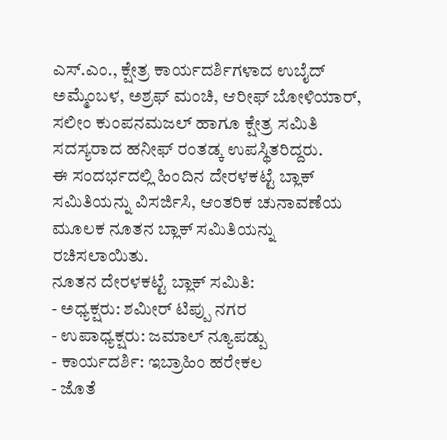ಎಸ್.ಎಂ., ಕ್ಷೇತ್ರ ಕಾರ್ಯದರ್ಶಿಗಳಾದ ಉಬೈದ್ ಅಮ್ಮೆಂಬಳ, ಅಶ್ರಫ್ ಮಂಚಿ, ಆರೀಫ್ ಬೋಳಿಯಾರ್, ಸಲೀಂ ಕುಂಪನಮಜಲ್ ಹಾಗೂ ಕ್ಷೇತ್ರ ಸಮಿತಿ ಸದಸ್ಯರಾದ ಹನೀಫ್ ರಂತಡ್ಕ ಉಪಸ್ಥಿತರಿದ್ದರು.
ಈ ಸಂದರ್ಭದಲ್ಲಿ ಹಿಂದಿನ ದೇರಳಕಟ್ಟೆ ಬ್ಲಾಕ್ ಸಮಿತಿಯನ್ನು ವಿಸರ್ಜಿಸಿ, ಆಂತರಿಕ ಚುನಾವಣೆಯ ಮೂಲಕ ನೂತನ ಬ್ಲಾಕ್ ಸಮಿತಿಯನ್ನು ರಚಿಸಲಾಯಿತು.
ನೂತನ ದೇರಳಕಟ್ಟೆ ಬ್ಲಾಕ್ ಸಮಿತಿ:
- ಅಧ್ಯಕ್ಷರು: ಶಮೀರ್ ಟಿಪ್ಪು ನಗರ
- ಉಪಾಧ್ಯಕ್ಷರು: ಜಮಾಲ್ ನ್ಯೂಪಡ್ಪು
- ಕಾರ್ಯದರ್ಶಿ: ಇಬ್ರಾಹಿಂ ಹರೇಕಲ
- ಜೊತೆ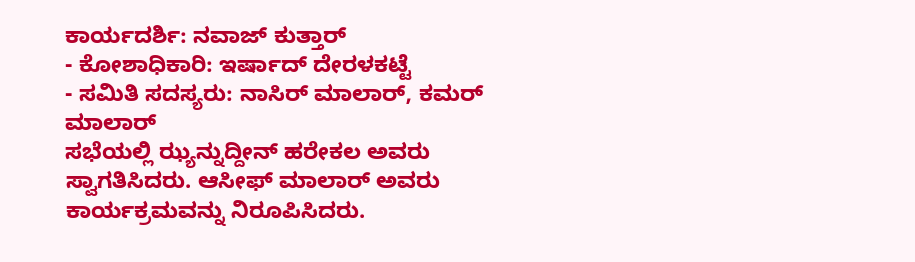ಕಾರ್ಯದರ್ಶಿ: ನವಾಜ್ ಕುತ್ತಾರ್
- ಕೋಶಾಧಿಕಾರಿ: ಇರ್ಷಾದ್ ದೇರಳಕಟ್ಟೆ
- ಸಮಿತಿ ಸದಸ್ಯರು: ನಾಸಿರ್ ಮಾಲಾರ್, ಕಮರ್ ಮಾಲಾರ್
ಸಭೆಯಲ್ಲಿ ಝ್ಯನ್ನುದ್ದೀನ್ ಹರೇಕಲ ಅವರು ಸ್ವಾಗತಿಸಿದರು. ಆಸೀಫ್ ಮಾಲಾರ್ ಅವರು ಕಾರ್ಯಕ್ರಮವನ್ನು ನಿರೂಪಿಸಿದರು.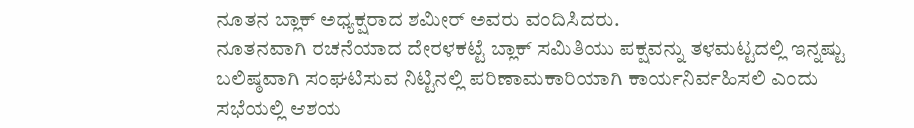ನೂತನ ಬ್ಲಾಕ್ ಅಧ್ಯಕ್ಷರಾದ ಶಮೀರ್ ಅವರು ವಂದಿಸಿದರು.
ನೂತನವಾಗಿ ರಚನೆಯಾದ ದೇರಳಕಟ್ಟೆ ಬ್ಲಾಕ್ ಸಮಿತಿಯು ಪಕ್ಷವನ್ನು ತಳಮಟ್ಟದಲ್ಲಿ ಇನ್ನಷ್ಟು ಬಲಿಷ್ಠವಾಗಿ ಸಂಘಟಿಸುವ ನಿಟ್ಟಿನಲ್ಲಿ ಪರಿಣಾಮಕಾರಿಯಾಗಿ ಕಾರ್ಯನಿರ್ವಹಿಸಲಿ ಎಂದು ಸಭೆಯಲ್ಲಿ ಆಶಯ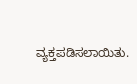ವ್ಯಕ್ತಪಡಿಸಲಾಯಿತು.